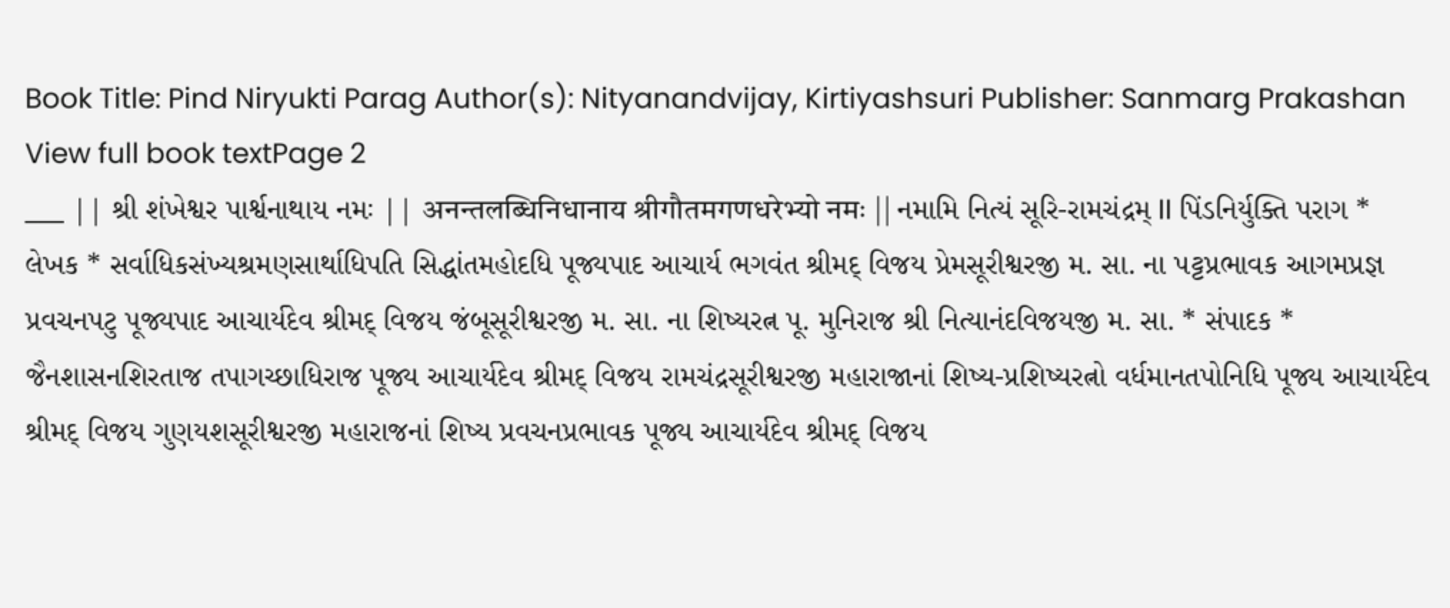Book Title: Pind Niryukti Parag Author(s): Nityanandvijay, Kirtiyashsuri Publisher: Sanmarg Prakashan View full book textPage 2
___ || શ્રી શંખેશ્વર પાર્શ્વનાથાય નમઃ || अनन्तलब्धिनिधानाय श्रीगौतमगणधरेभ्यो नमः || નમામિ નિત્યં સૂરિ-રામચંદ્રમ્ II પિંડનિર્યુક્તિ પરાગ * લેખક * સર્વાધિકસંખ્યશ્રમણસાર્થાધિપતિ સિદ્ધાંતમહોદધિ પૂજ્યપાદ આચાર્ય ભગવંત શ્રીમદ્ વિજય પ્રેમસૂરીશ્વરજી મ. સા. ના પટ્ટપ્રભાવક આગમપ્રજ્ઞ પ્રવચનપટુ પૂજ્યપાદ આચાર્યદેવ શ્રીમદ્ વિજય જંબૂસૂરીશ્વરજી મ. સા. ના શિષ્યરત્ન પૂ. મુનિરાજ શ્રી નિત્યાનંદવિજયજી મ. સા. * સંપાદક * જૈનશાસનશિરતાજ તપાગચ્છાધિરાજ પૂજ્ય આચાર્યદેવ શ્રીમદ્ વિજય રામચંદ્રસૂરીશ્વરજી મહારાજાનાં શિષ્ય-પ્રશિષ્યરત્નો વર્ધમાનતપોનિધિ પૂજ્ય આચાર્યદેવ શ્રીમદ્ વિજય ગુણયશસૂરીશ્વરજી મહારાજનાં શિષ્ય પ્રવચનપ્રભાવક પૂજ્ય આચાર્યદેવ શ્રીમદ્ વિજય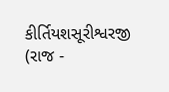કીર્તિયશસૂરીશ્વરજી (રાજ -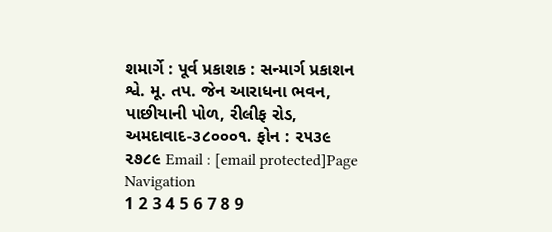શમાર્ગે : પૂર્વ પ્રકાશક : સન્માર્ગ પ્રકાશન શ્વે. મૂ. તપ. જેન આરાધના ભવન, પાછીયાની પોળ, રીલીફ રોડ, અમદાવાદ-૩૮૦૦૦૧. ફોન : ૨૫૩૯ ૨૭૮૯ Email : [email protected]Page Navigation
1 2 3 4 5 6 7 8 9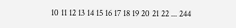10 11 12 13 14 15 16 17 18 19 20 21 22 ... 244